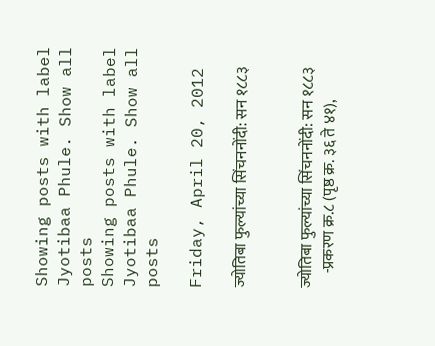Showing posts with label Jyotibaa Phule. Show all posts
Showing posts with label Jyotibaa Phule. Show all posts

Friday, April 20, 2012

ज्योतिबा फुल्यांच्या सिंचननोंदी: सन १८८३


ज्योतिबा फुल्यांच्या सिंचननोंदी: सन १८८३
     -प्रकरण क्र.८ (पृष्ठ क्र. ३६ ते ४१),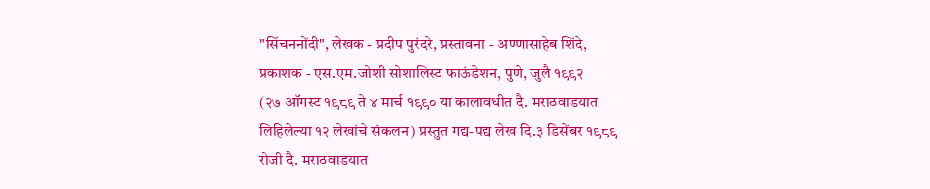"सिंचननोंदी", लेखक - प्रदीप पुरंदरे, प्रस्तावना - अण्णासाहेब शिंदे, प्रकाशक - एस.एम.जोशी सोशालिस्ट फाऊंडेशन, पुणे, जुलै १९९२
(२७ ऑगस्ट १९८९ ते ४ मार्च १९९० या कालावधीत दै. मराठवाडयात लिहिलेल्या १२ लेखांचे संकलन) प्रस्तुत गद्य-पद्य लेख दि.३ डिसेंबर १९८९ रोजी दै. मराठवाडयात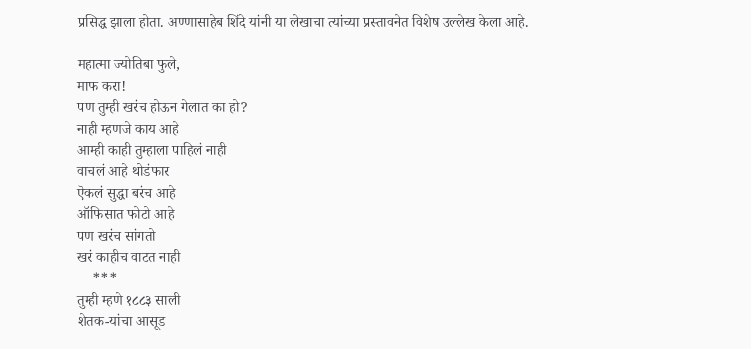प्रसिद्ध झाला होता. अण्णासाहेब शिंदे यांनी या लेखाचा त्यांच्या प्रस्तावनेत विशेष उल्लेख केला आहे.

महात्मा ज्योतिबा फुले,
माफ करा!
पण तुम्ही खरंच होऊन गेलात का हो?
नाही म्हणजे काय आहे
आम्ही काही तुम्हाला पाहिलं नाही
वाचलं आहे थोडंफार
ऎकलं सुद्धा बरंच आहे
ऑफिसात फोटो आहे
पण खरंच सांगतो
खरं काहीच वाटत नाही
    ***
तुम्ही म्हणे १८८३ साली
शेतक-यांचा आसूड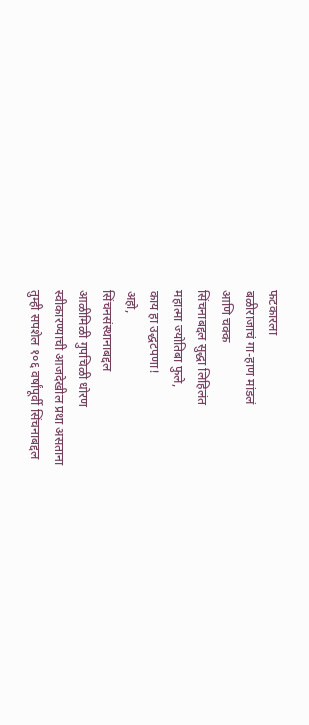फटकारला
बळीराजाचं गा-हाण मांडलं
आणि चक्क
सिंचनाबद्दल सुद्धा लिहिलंत
महात्मा ज्योतिबा फुले,
काय हा उद्धटपणा!
अहो,
सिंचनसंस्थानाबद्दल
आळीमिळी गुपचिळी धोरण
स्वीकारण्याची आजदेखील प्रथा असताना
तुम्ही सपशेल १०६ वर्षांपूर्वी सिंचनाबद्दल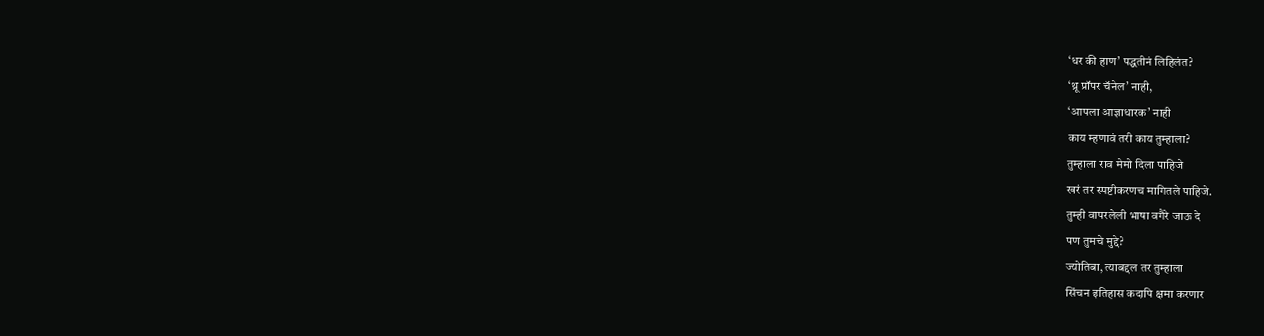‘धर की हाण’ पद्धतीनं लिहिलंत?
‘थ्रू प्रॉपर चॅनेल’ नाही,
‘आपला आज्ञाधारक’ नाही
काय म्हणावं तरी काय तुम्हाला?
तुम्हाला राव मेमो दिला पाहिजे
खरं तर स्पष्टीकरणच मागितले पाहिजे.
तुम्ही वापरलेली भाषा वगैरे जाऊ दे
पण तुमचे मुद्दे?
ज्योतिबा, त्याबद्दल तर तुम्हाला
सिंचन इतिहास कदापि क्षमा करणार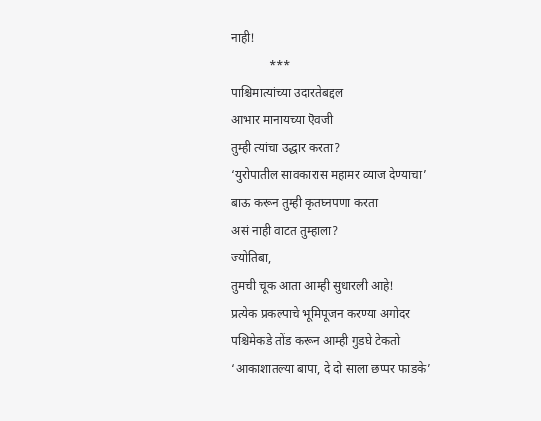नाही!
            ***
पाश्चिमात्यांच्या उदारतेबद्दल
आभार मानायच्या ऎवजी
तुम्ही त्यांचा उद्धार करता?
‘युरोपातील सावकारास महामर व्याज देण्याचा’
बाऊ करून तुम्ही कृतघ्नपणा करता
असं नाही वाटत तुम्हाला?
ज्योतिबा,
तुमची चूक आता आम्ही सुधारली आहे!
प्रत्येक प्रकल्पाचे भूमिपूजन करण्या अगोदर
पश्चिमेकडे तोंड करून आम्ही गुडघे टेकतो
‘आकाशातल्या बापा, दे दो साला छप्पर फाडके’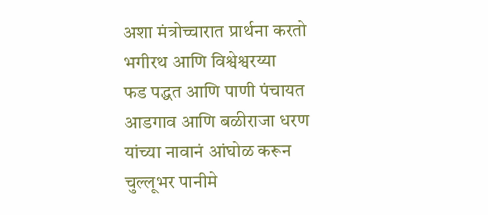अशा मंत्रोच्चारात प्रार्थना करतो
भगीरथ आणि विश्वेश्वरय्या
फड पद्धत आणि पाणी पंचायत
आडगाव आणि बळीराजा धरण
यांच्या नावानं आंघोळ करून
चुल्लूभर पानीमे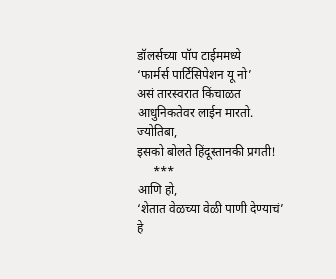डॉलर्सच्या पॉप टाईममध्ये
‘फार्मर्स पार्टिसिपेशन यू नो’
असं तारस्वरात किंचाळत
आधुनिकतेवर लाईन मारतो.
ज्योतिबा,
इसको बोलते हिंदूस्तानकी प्रगती!
     ***
आणि हो,
‘शेतात वेळच्या वेळी पाणी देण्याचं’
हे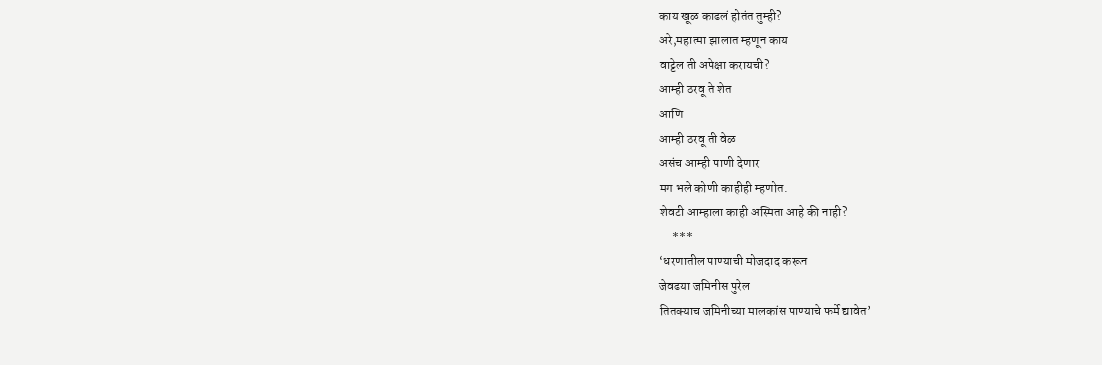काय खूळ काढलं होतंत तुम्ही?
अरे,महात्मा झालात म्हणून काय
वाट्टेल ती अपेक्षा करायची?
आम्ही ठरवू ते शेत
आणि
आम्ही ठरवू ती वेळ
असंच आम्ही पाणी देणार
मग भले कोणी काहीही म्हणोत.
शेवटी आम्हाला काही अस्मिता आहे की नाही?
     ***
‘धरणातील पाण्याची मोजदाद करून
जेवढया जमिनीस पुरेल
तितक्याच जमिनीच्या मालकांस पाण्याचे फर्मे द्यावेत’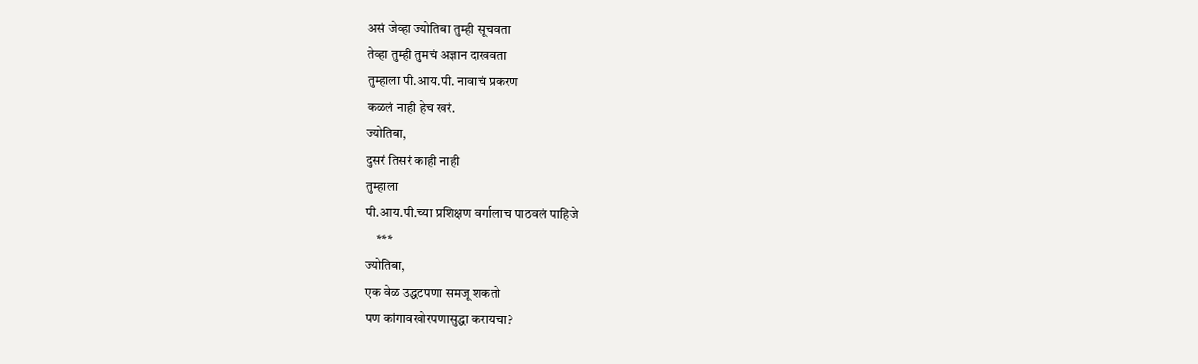असं जेव्हा ज्योतिबा तुम्ही सूचवता
तेव्हा तुम्ही तुमचं अज्ञान दाखवता
तुम्हाला पी.आय.पी. नावाचं प्रकरण
कळलं नाही हेच खरं.
ज्योतिबा,
दुसरं तिसरं काही नाही
तुम्हाला
पी.आय.पी.च्या प्रशिक्षण वर्गालाच पाठवलं पाहिजे
    ***
ज्योतिबा,
एक वेळ उद्धटपणा समजू शकतो
पण कांगावखोरपणासुद्धा करायचा?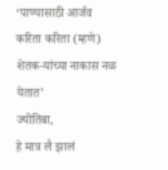‘पाण्यासाठी आर्जव करिता करिता (म्हणे)
शेतक-यांच्या नाकास नळ येतात’
ज्योतिबा,
हे मात्र लै झालं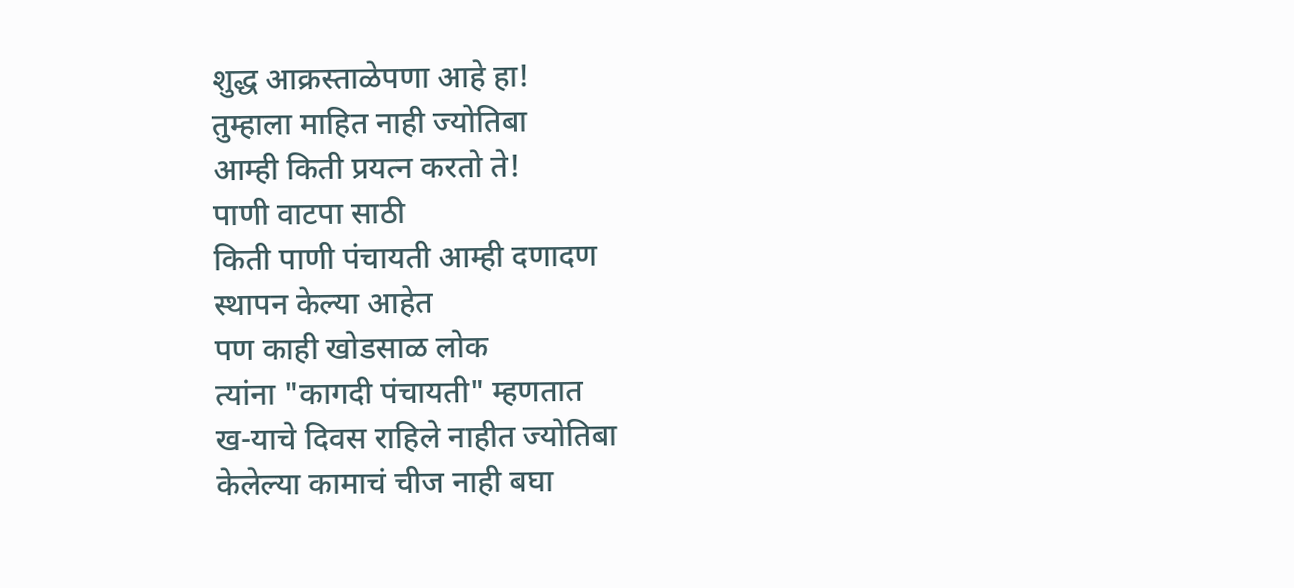शुद्ध आक्रस्ताळेपणा आहे हा!
तुम्हाला माहित नाही ज्योतिबा
आम्ही किती प्रयत्न करतो ते!
पाणी वाटपा साठी
किती पाणी पंचायती आम्ही दणादण
स्थापन केल्या आहेत
पण काही खोडसाळ लोक
त्यांना "कागदी पंचायती" म्हणतात
ख-याचे दिवस राहिले नाहीत ज्योतिबा
केलेल्या कामाचं चीज नाही बघा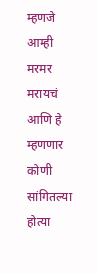म्हणजे आम्ही मरमर मरायचं
आणि हे म्हणणार
कोणी सांगितल्या होत्या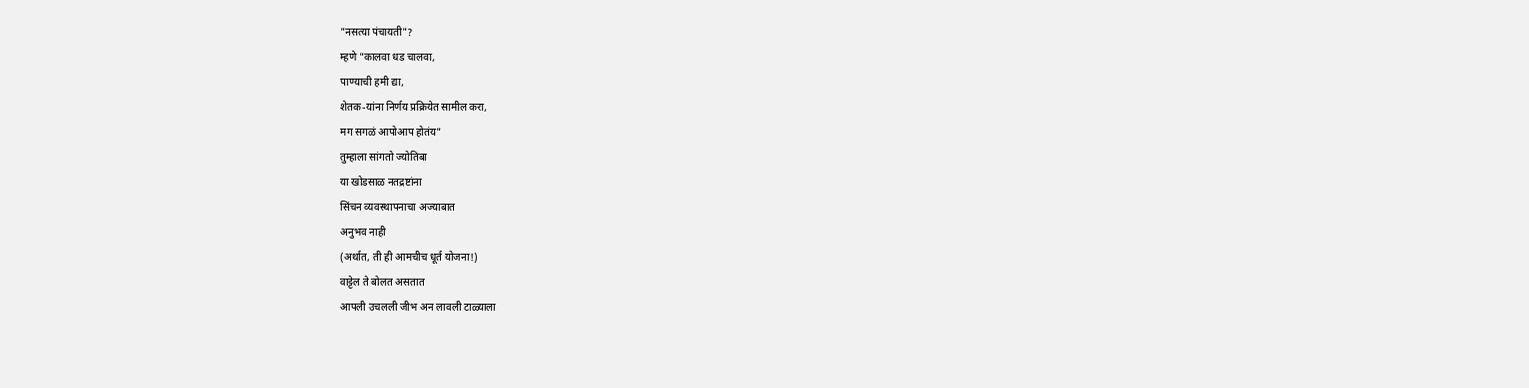"नसत्या पंचायती"?
म्हणे "कालवा धड चालवा,
पाण्याची हमी द्या,
शेतक-यांना निर्णय प्रक्रियेत सामील करा,
मग सगळं आपोआप होतंय"
तुम्हाला सांगतो ज्योतिबा
या खोडसाळ नतद्रष्टांना
सिंचन व्यवस्थापनाचा अज्याबात
अनुभव नाही
(अर्थात, ती ही आमचीच धूर्त योजना!)
वाट्टेल ते बोलत असतात
आपली उचलली जीभ अन लावली टाळ्याला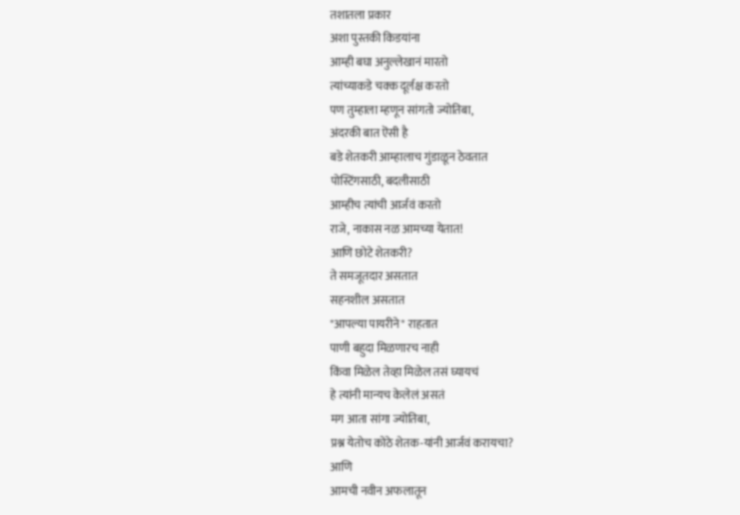तशातला प्रकार
अशा पुस्तकी किडयांना
आम्ही बघा अनुल्लेखानं मारतो
त्यांच्याकडे चक्क दूर्लक्ष करतो
पण तुम्हाला म्हणून सांगतो ज्योतिबा,
अंदरकी बात ऎसी है
बडे शेतकरी आम्हालाच गुंडाळून ठेवतात
पोस्टिंगसाठी, बदलीसाठी
आम्हीच त्यांची आर्जवं करतो
राजे, नाकास नळ आमच्या येतात!
आणि छोटे शेतकरी?
ते समजूतदार असतात
सहनशील असतात
"आपल्या पायरीने" राहतात
पाणी बहुदा मिळणारच नाही
किंवा मिळेल तेव्हा मिळेल तसं घ्यायचं
हे त्यांनी मान्यच केलेलं असतं
मग आता सांगा ज्योतिबा,
प्रश्न येतोच कोठे शेतक-यांनी आर्जवं करायचा?
आणि
आमची नवीन अफलातून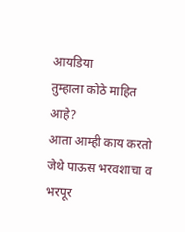आयडिया
तुम्हाला कोठे माहित आहे?
आता आम्ही काय करतो
जेथे पाऊस भरवशाचा व भरपूर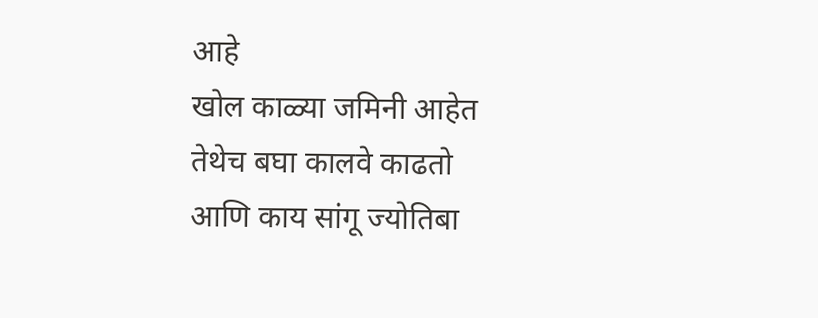आहे
खोल काळ्या जमिनी आहेत
तेथेच बघा कालवे काढतो
आणि काय सांगू ज्योतिबा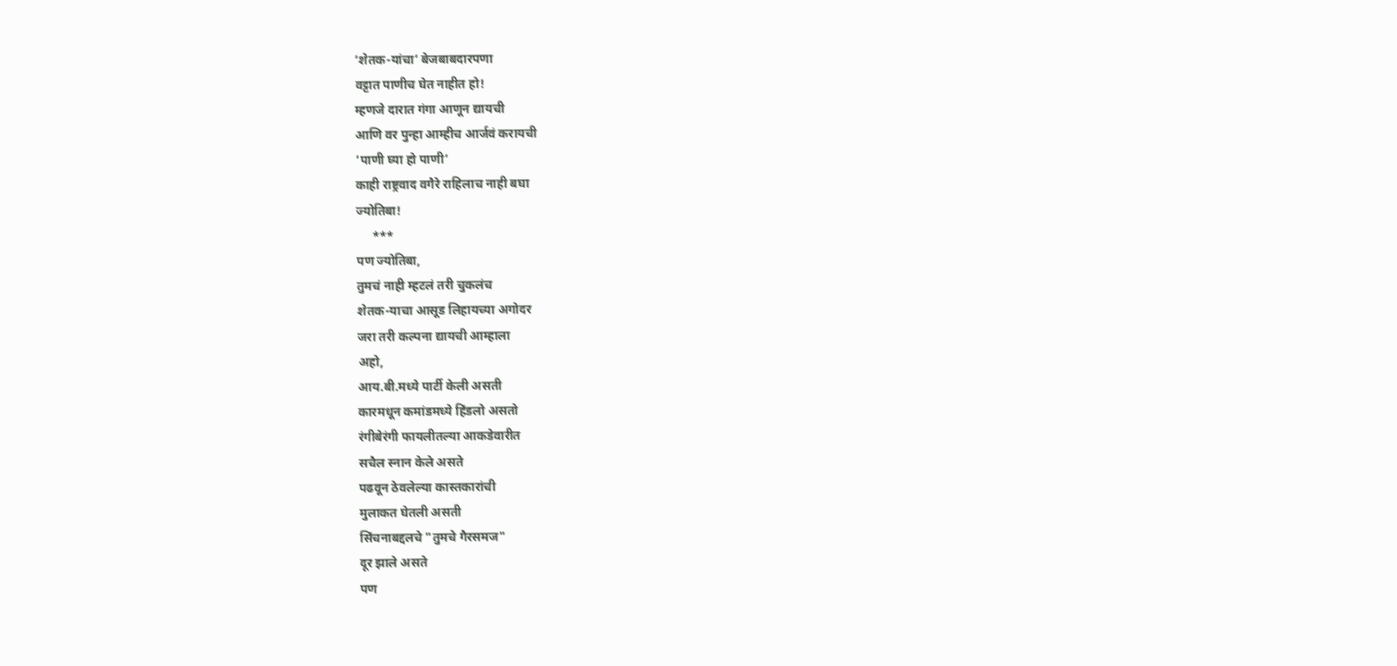‘शेतक-यांचा’ बेजबाबदारपणा
वट्टात पाणीच घेत नाहीत हो!
म्हणजे दारात गंगा आणून द्यायची
आणि वर पुन्हा आम्हीच आर्जवं करायची
‘पाणी घ्या हो पाणी’
काही राष्ट्रवाद वगैरे राहिलाच नाही बघा
ज्योतिबा!
     ***
पण ज्योतिबा,
तुमचं नाही म्हटलं तरी चुकलंच
शेतक-याचा आसूड लिहायच्या अगोदर
जरा तरी कल्पना द्यायची आम्हाला
अहो,
आय.बी.मध्ये पार्टी केली असती
कारमधून कमांडमध्ये हिंडलो असतो
रंगीबेरंगी फायलीतल्या आकडेवारीत
सचैल स्नान केले असते
पढवून ठेवलेल्या कास्तकारांची
मुलाकत घेतली असती
सिंचनाबद्दलचे "तुमचे गैरसमज"
दूर झाले असते
पण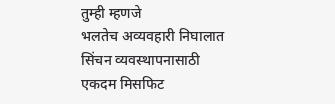तुम्ही म्हणजे
भलतेच अव्यवहारी निघालात
सिंचन व्यवस्थापनासाठी
एकदम मिसफिट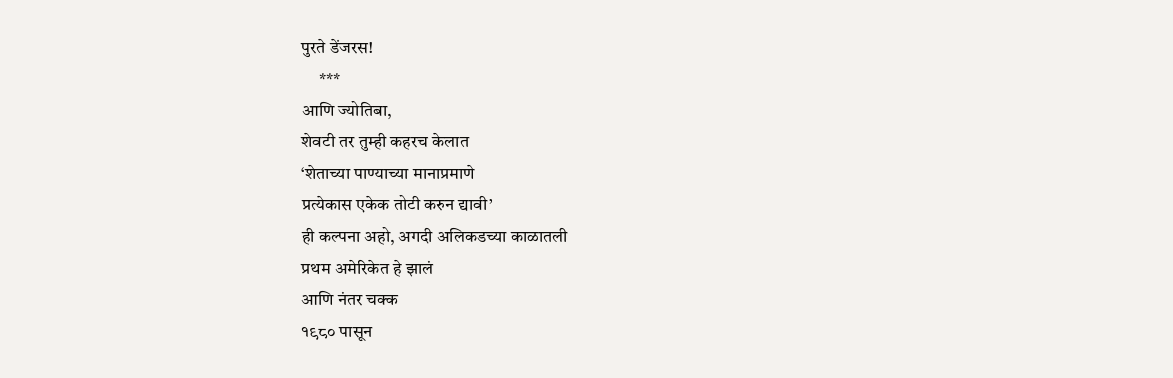पुरते डेंजरस!
     ***
आणि ज्योतिबा,
शेवटी तर तुम्ही कहरच केलात
‘शेताच्या पाण्याच्या मानाप्रमाणे
प्रत्येकास एकेक तोटी करुन द्यावी’
ही कल्पना अहो, अगदी अलिकडच्या काळातली
प्रथम अमेरिकेत हे झालं
आणि नंतर चक्क
१९८० पासून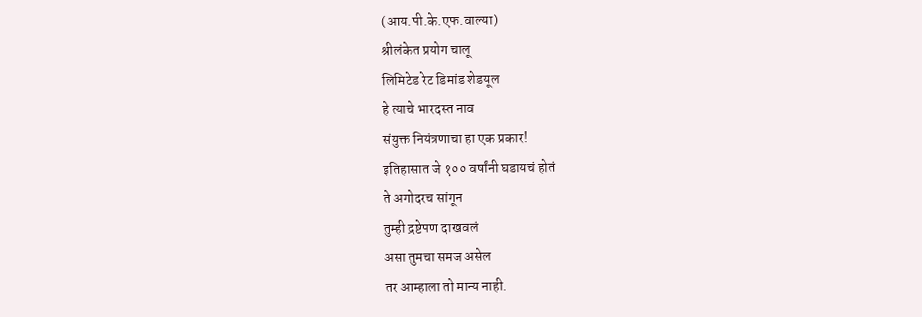(आय.पी.के.एफ.वाल्या)
श्रीलंकेत प्रयोग चालू
लिमिटेड रेट डिमांड शेडयूल
हे त्याचे भारदस्त नाव
संयुक्त नियंत्रणाचा हा एक प्रकार!
इतिहासात जे १०० वर्षांनी घडायचं होतं
ते अगोदरच सांगून
तुम्ही द्रष्टेपण दाखवलं
असा तुमचा समज असेल
तर आम्हाला तो मान्य नाही.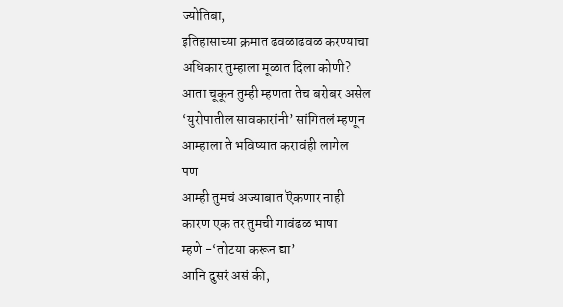ज्योतिबा,
इतिहासाच्या क्रमात ढवळाढवळ करण्याचा
अधिकार तुम्हाला मूळात दिला कोणी?
आता चूकून तुम्ही म्हणता तेच बरोबर असेल
‘युरोपातील सावकारांनी’ सांगितलं म्हणून
आम्हाला ते भविष्यात करावंही लागेल
पण
आम्ही तुमचं अज्याबात ऎकणार नाही
कारण एक तर तुमची गावंढळ भाषा
म्हणे -‘तोटया करून द्या’
आनि दुसरं असं की,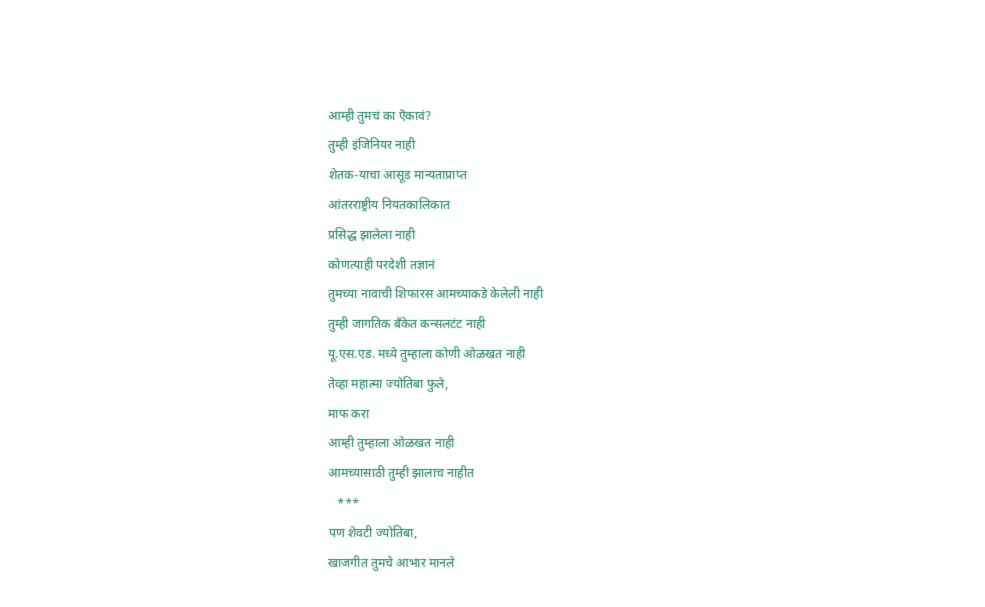आम्ही तुमचं का ऎकावं?
तुम्ही इंजिनियर नाही
शेतक-याचा आसूड मान्यताप्राप्त
आंतरराष्ट्रीय नियतकालिकात
प्रसिद्ध झालेला नाही
कोणत्याही परदेशी तज्ञानं
तुमच्या नावाची शिफारस आमच्याकडे केलेली नाही
तुम्ही जागतिक बॅंकेत कन्सलटंट नाही
यू.एस.एड. मध्ये तुम्हाला कोणी ओळखत नाही
तेव्हा महात्मा ज्योतिबा फुले,
माफ करा
आम्ही तुम्हाला ओळखत नाही
आमच्यासाठी तुम्ही झालाच नाहीत
   ***
पण शेवटी ज्योतिबा,
खाजगीत तुमचे आभार मानले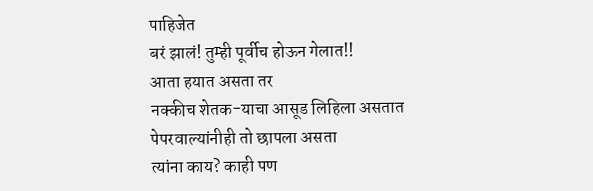पाहिजेत
बरं झालं! तुम्ही पूर्वीच होऊन गेलात!!
आता हयात असता तर
नक्कीच शेतक-याचा आसूड लिहिला असतात
पेपरवाल्यांनीही तो छापला असता
त्यांना काय? काही पण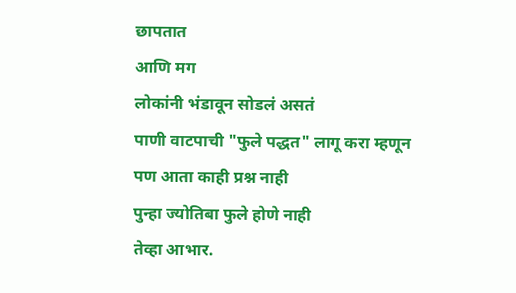छापतात
आणि मग
लोकांनी भंडावून सोडलं असतं
पाणी वाटपाची "फुले पद्धत" लागू करा म्हणून
पण आता काही प्रश्न नाही
पुन्हा ज्योतिबा फुले होणे नाही
तेव्हा आभार.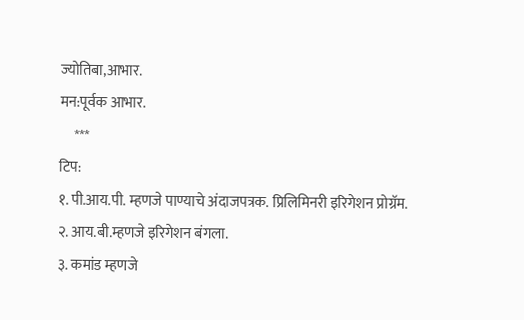ज्योतिबा,आभार.
मन:पूर्वक आभार.
     ***
टिप:
१. पी.आय.पी. म्हणजे पाण्याचे अंदाजपत्रक. प्रिलिमिनरी इरिगेशन प्रोग्रॅम.
२. आय.बी.म्हणजे इरिगेशन बंगला.
३. कमांड म्हणजे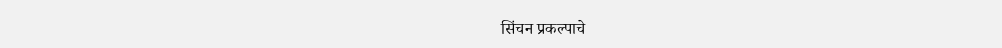सिंचन प्रकल्पाचे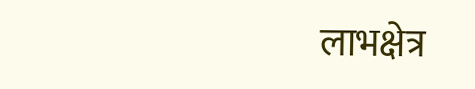लाभक्षेत्र